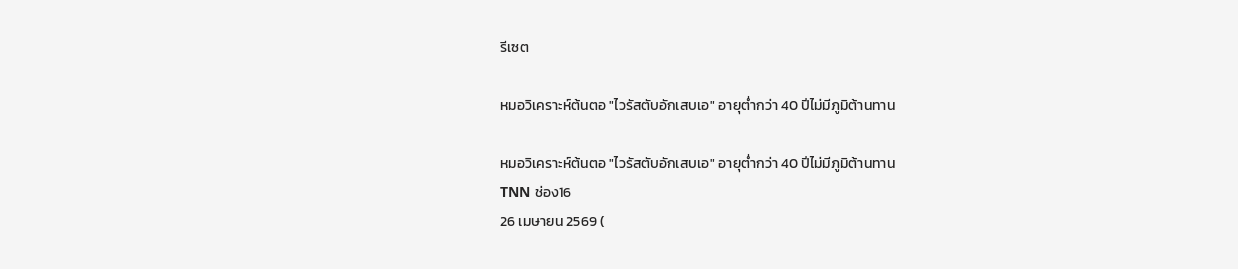รีเซต

หมอวิเคราะห์ต้นตอ "ไวรัสตับอักเสบเอ" อายุต่ำกว่า 40 ปีไม่มีภูมิต้านทาน

หมอวิเคราะห์ต้นตอ "ไวรัสตับอักเสบเอ" อายุต่ำกว่า 40 ปีไม่มีภูมิต้านทาน
TNN ช่อง16
26 เมษายน 2569 (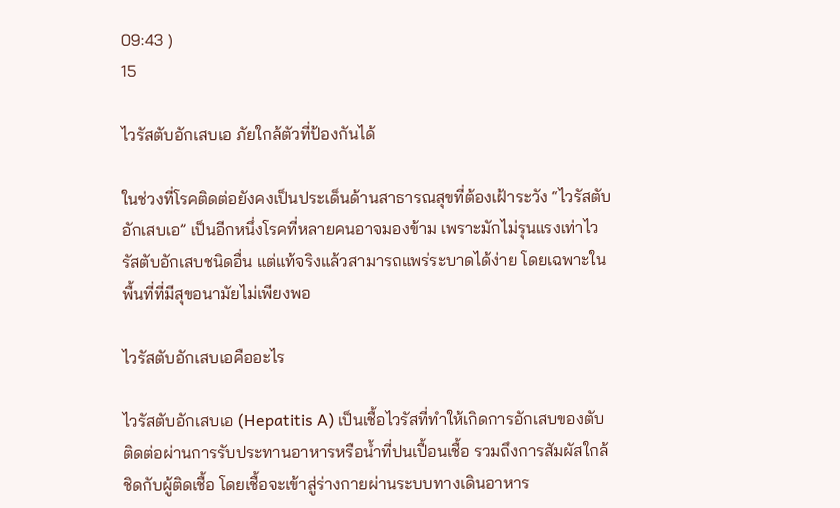09:43 )
15

ไวรัสตับอักเสบเอ ภัยใกล้ตัวที่ป้องกันได้

ในช่วงที่โรคติดต่อยังคงเป็นประเด็นด้านสาธารณสุขที่ต้องเฝ้าระวัง “ไวรัสตับอักเสบเอ” เป็นอีกหนึ่งโรคที่หลายคนอาจมองข้าม เพราะมักไม่รุนแรงเท่าไวรัสตับอักเสบชนิดอื่น แต่แท้จริงแล้วสามารถแพร่ระบาดได้ง่าย โดยเฉพาะในพื้นที่ที่มีสุขอนามัยไม่เพียงพอ

ไวรัสตับอักเสบเอคืออะไร

ไวรัสตับอักเสบเอ (Hepatitis A) เป็นเชื้อไวรัสที่ทำให้เกิดการอักเสบของตับ ติดต่อผ่านการรับประทานอาหารหรือน้ำที่ปนเปื้อนเชื้อ รวมถึงการสัมผัสใกล้ชิดกับผู้ติดเชื้อ โดยเชื้อจะเข้าสู่ร่างกายผ่านระบบทางเดินอาหาร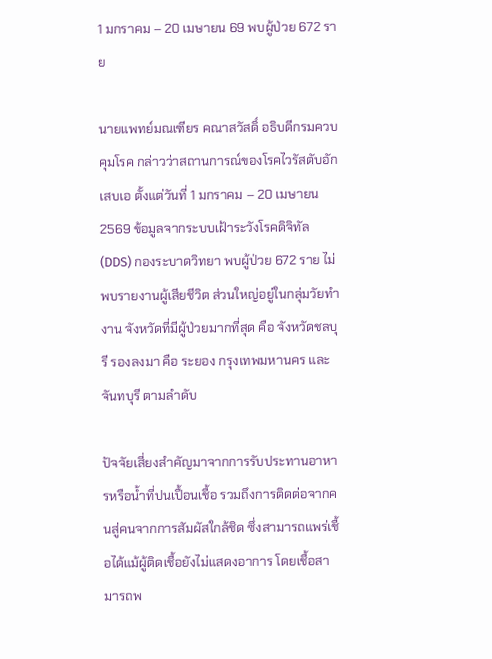1 มกราคม – 20 เมษายน 69 พบผู้ป่วย 672 ราย

นายแพทย์มณเฑียร คณาสวัสดิ์ อธิบดีกรมควบคุมโรค กล่าวว่าสถานการณ์ของโรคไวรัสตับอักเสบเอ ตั้งแต่วันที่ 1 มกราคม – 20 เมษายน 2569 ข้อมูลจากระบบเฝ้าระวังโรคดิจิทัล (DDS) กองระบาดวิทยา พบผู้ป่วย 672 ราย ไม่พบรายงานผู้เสียชีวิต ส่วนใหญ่อยู่ในกลุ่มวัยทำงาน จังหวัดที่มีผู้ป่วยมากที่สุด คือ จังหวัดชลบุรี รองลงมา คือ ระยอง กรุงเทพมหานคร และจันทบุรี ตามลำดับ

ปัจจัยเสี่ยงสำคัญมาจากการรับประทานอาหารหรือน้ำที่ปนเปื้อนเชื้อ รวมถึงการติดต่อจากคนสู่คนจากการสัมผัสใกล้ชิด ซึ่งสามารถแพร่เชื้อได้แม้ผู้ติดเชื้อยังไม่แสดงอาการ โดยเชื้อสามารถพ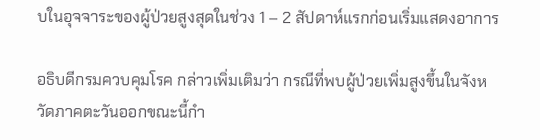บในอุจจาระของผู้ป่วยสูงสุดในช่วง 1 – 2 สัปดาห์แรกก่อนเริ่มแสดงอาการ

อธิบดีกรมควบคุมโรค กล่าวเพิ่มเติมว่า กรณีที่พบผู้ป่วยเพิ่มสูงขึ้นในจังหวัดภาคตะวันออกขณะนี้กำ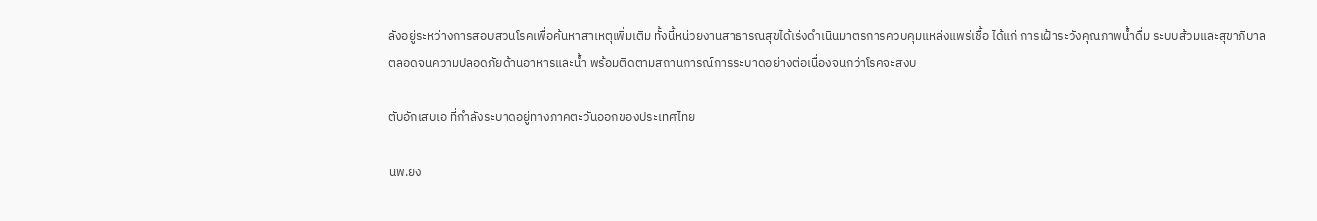ลังอยู่ระหว่างการสอบสวนโรคเพื่อค้นหาสาเหตุเพิ่มเติม ทั้งนี้หน่วยงานสาธารณสุขได้เร่งดำเนินมาตรการควบคุมแหล่งแพร่เชื้อ ได้แก่ การเฝ้าระวังคุณภาพน้ำดื่ม ระบบส้วมและสุขาภิบาล ตลอดจนความปลอดภัยด้านอาหารและน้ำ พร้อมติดตามสถานการณ์การระบาดอย่างต่อเนื่องจนกว่าโรคจะสงบ

ตับอักเสบเอ ที่กำลังระบาดอยู่ทางภาคตะวันออกของประเทศไทย

นพ.ยง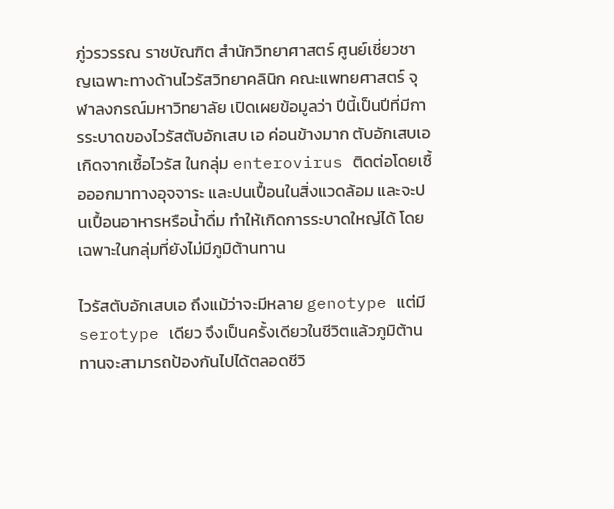ภู่วรวรรณ ราชบัณฑิต สำนักวิทยาศาสตร์ ศูนย์เชี่ยวชาญเฉพาะทางด้านไวรัสวิทยาคลินิก คณะแพทยศาสตร์ จุฬาลงกรณ์มหาวิทยาลัย เปิดเผยข้อมูลว่า ปีนี้เป็นปีที่มีการระบาดของไวรัสตับอักเสบ เอ ค่อนข้างมาก ตับอักเสบเอเกิดจากเชื้อไวรัส ในกลุ่ม enterovirus ติดต่อโดยเชื้อออกมาทางอุจจาระ และปนเปื้อนในสิ่งแวดล้อม และจะปนเปื้อนอาหารหรือน้ำดื่ม ทำให้เกิดการระบาดใหญ่ได้ โดยเฉพาะในกลุ่มที่ยังไม่มีภูมิต้านทาน

ไวรัสตับอักเสบเอ ถึงแม้ว่าจะมีหลาย genotype แต่มี serotype เดียว จึงเป็นครั้งเดียวในชีวิตแล้วภูมิต้านทานจะสามารถป้องกันไปได้ตลอดชีวิ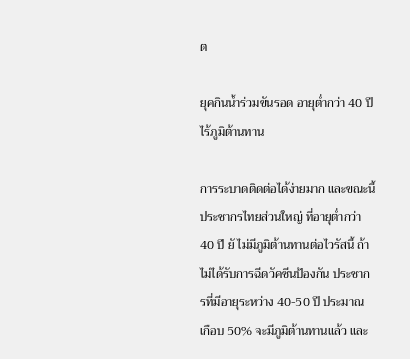ต

ยุคกินน้ำร่วมขันรอด อายุต่ำกว่า 40 ปี ไร้ภูมิต้านทาน

การระบาดติดต่อได้ง่ายมาก และขณะนี้ ประชากรไทยส่วนใหญ่ ที่อายุต่ำกว่า 40 ปี ยั ไม่มีภูมิต้านทานต่อไวรัสนี้ ถ้าไม่ได้รับการฉีดวัคซีนป้องกัน ประชากรที่มีอายุระหว่าง 40-50 ปี ประมาณ เกือบ 50% จะมีภูมิต้านทานแล้ว และ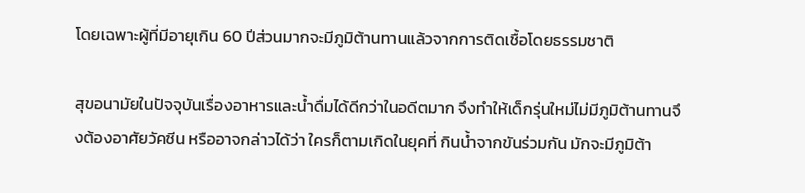โดยเฉพาะผู้ที่มีอายุเกิน 60 ปีส่วนมากจะมีภูมิต้านทานแล้วจากการติดเชื้อโดยธรรมชาติ

สุขอนามัยในปัจจุบันเรื่องอาหารและน้ำดื่มได้ดีกว่าในอดีตมาก จึงทำให้เด็กรุ่นใหม่ไม่มีภูมิต้านทานจึงต้องอาศัยวัคซีน หรืออาจกล่าวได้ว่า ใครก็ตามเกิดในยุคที่ กินน้ำจากขันร่วมกัน มักจะมีภูมิต้า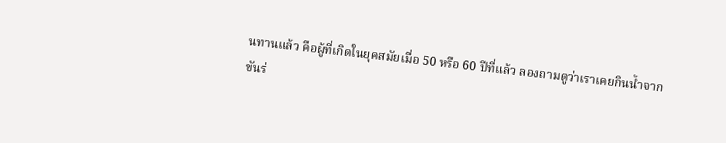นทานแล้ว คือผู้ที่เกิดในยุคสมัยเมื่อ 50 หรือ 60 ปีที่แล้ว ลองถามดูว่าเราเคยกินน้ำจากขันร่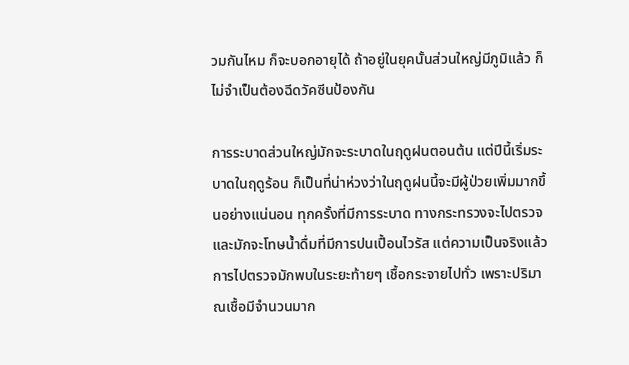วมกันไหม ก็จะบอกอายุได้ ถ้าอยู่ในยุคนั้นส่วนใหญ่มีภูมิแล้ว ก็ไม่จำเป็นต้องฉีดวัคซีนป้องกัน

การระบาดส่วนใหญ่มักจะระบาดในฤดูฝนตอนต้น แต่ปีนี้เริ่มระบาดในฤดูร้อน ก็เป็นที่น่าห่วงว่าในฤดูฝนนี้จะมีผู้ป่วยเพิ่มมากขึ้นอย่างแน่นอน ทุกครั้งที่มีการระบาด ทางกระทรวงจะไปตรวจและมักจะโทษน้ำดื่มที่มีการปนเปื้อนไวรัส แต่ความเป็นจริงแล้ว การไปตรวจมักพบในระยะท้ายๆ เชื้อกระจายไปทั่ว เพราะปริมาณเชื้อมีจำนวนมาก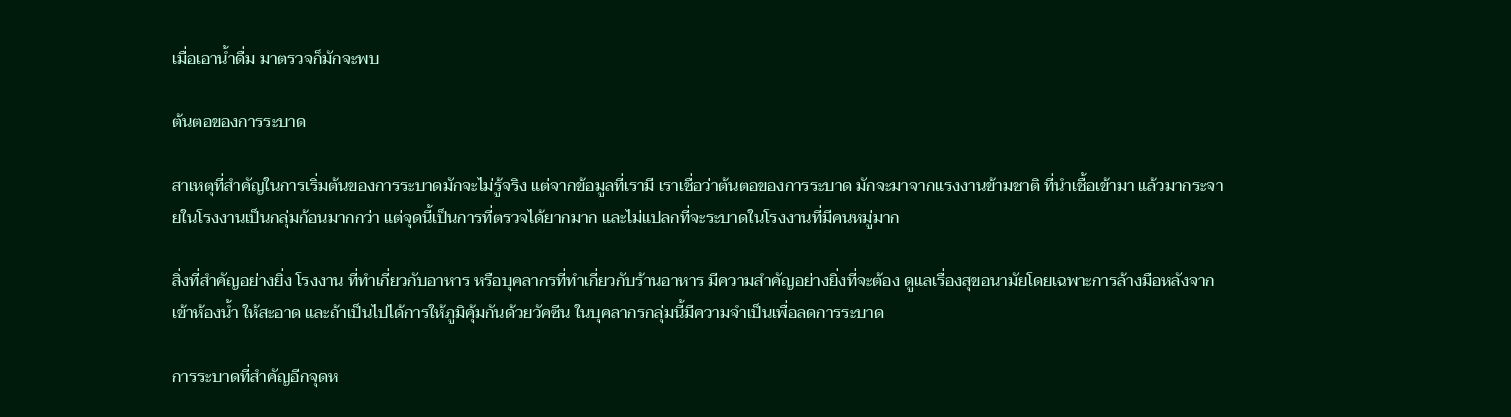เมื่อเอาน้ำดื่ม มาตรวจก็มักจะพบ

ต้นตอของการระบาด

สาเหตุที่สำคัญในการเริ่มต้นของการระบาดมักจะไม่รู้จริง แต่จากข้อมูลที่เรามี เราเชื่อว่าต้นตอของการระบาด มักจะมาจากแรงงานข้ามชาติ ที่นำเชื้อเข้ามา แล้วมากระจายในโรงงานเป็นกลุ่มก้อนมากกว่า แต่จุดนี้เป็นการที่ตรวจได้ยากมาก และไม่แปลกที่จะระบาดในโรงงานที่มีคนหมู่มาก

สิ่งที่สำคัญอย่างยิ่ง โรงงาน ที่ทำเกี่ยวกับอาหาร หรือบุคลากรที่ทำเกี่ยวกับร้านอาหาร มีความสำคัญอย่างยิ่งที่จะต้อง ดูแลเรื่องสุขอนามัยโดยเฉพาะการล้างมือหลังจากเข้าห้องน้ำ ให้สะอาด และถ้าเป็นไปได้การให้ภูมิคุ้มกันด้วยวัคซีน ในบุคลากรกลุ่มนี้มีความจำเป็นเพื่อลดการระบาด

การระบาดที่สำคัญอีกจุดห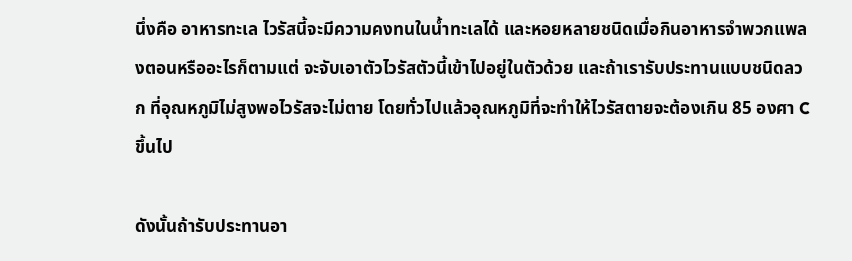นึ่งคือ อาหารทะเล ไวรัสนี้จะมีความคงทนในน้ำทะเลได้ และหอยหลายชนิดเมื่อกินอาหารจำพวกแพลงตอนหรืออะไรก็ตามแต่ จะจับเอาตัวไวรัสตัวนี้เข้าไปอยู่ในตัวด้วย และถ้าเรารับประทานแบบชนิดลวก ที่อุณหภูมิไม่สูงพอไวรัสจะไม่ตาย โดยทั่วไปแล้วอุณหภูมิที่จะทำให้ไวรัสตายจะต้องเกิน 85 องศา C ขึ้นไป

ดังนั้นถ้ารับประทานอา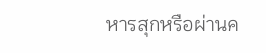หารสุกหรือผ่านค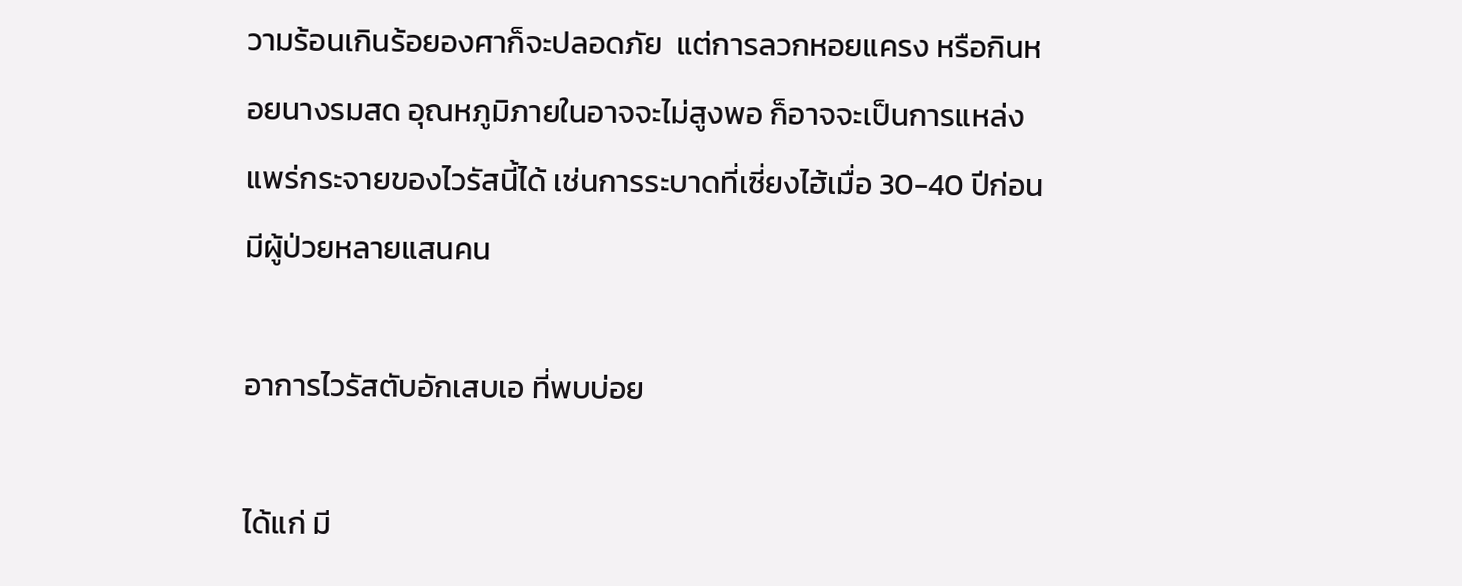วามร้อนเกินร้อยองศาก็จะปลอดภัย  แต่การลวกหอยแครง หรือกินหอยนางรมสด อุณหภูมิภายในอาจจะไม่สูงพอ ก็อาจจะเป็นการแหล่งแพร่กระจายของไวรัสนี้ได้ เช่นการระบาดที่เซี่ยงไฮ้เมื่อ 30-40 ปีก่อนมีผู้ป่วยหลายแสนคน

อาการไวรัสตับอักเสบเอ ที่พบบ่อย

ได้แก่ มี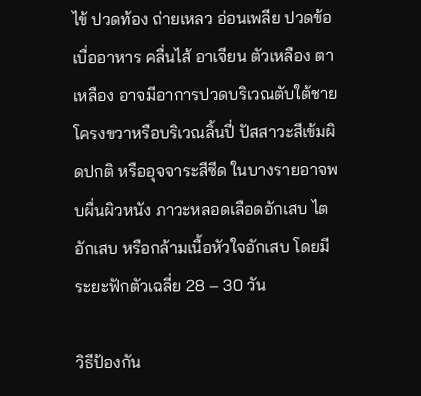ไข้ ปวดท้อง ถ่ายเหลว อ่อนเพลีย ปวดข้อ เบื่ออาหาร คลื่นไส้ อาเจียน ตัวเหลือง ตาเหลือง อาจมีอาการปวดบริเวณตับใต้ชายโครงขวาหรือบริเวณลิ้นปี่ ปัสสาวะสีเข้มผิดปกติ หรืออุจจาระสีซีด ในบางรายอาจพบผื่นผิวหนัง ภาวะหลอดเลือดอักเสบ ไตอักเสบ หรือกล้ามเนื้อหัวใจอักเสบ โดยมีระยะฟักตัวเฉลี่ย 28 – 30 วัน

วิธีป้องกัน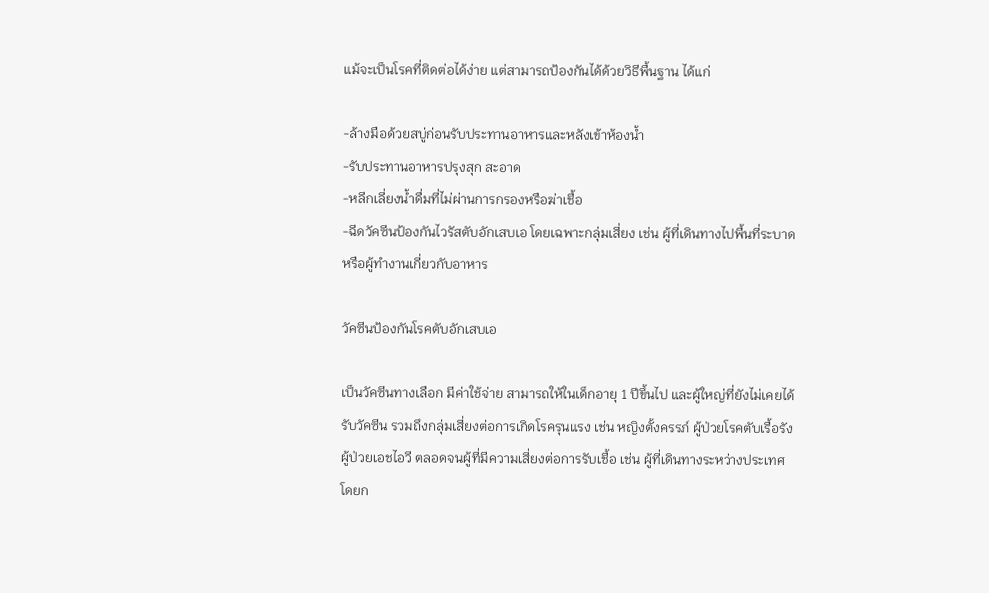แม้จะเป็นโรคที่ติดต่อได้ง่าย แต่สามารถป้องกันได้ด้วยวิธีพื้นฐาน ได้แก่

-ล้างมือด้วยสบู่ก่อนรับประทานอาหารและหลังเข้าห้องน้ำ
-รับประทานอาหารปรุงสุก สะอาด
-หลีกเลี่ยงน้ำดื่มที่ไม่ผ่านการกรองหรือฆ่าเชื้อ
-ฉีดวัคซีนป้องกันไวรัสตับอักเสบเอ โดยเฉพาะกลุ่มเสี่ยง เช่น ผู้ที่เดินทางไปพื้นที่ระบาด หรือผู้ทำงานเกี่ยวกับอาหาร

วัคซีนป้องกันโรคตับอักเสบเอ

เป็นวัคซีนทางเลือก มีค่าใช้จ่าย สามารถให้ในเด็กอายุ 1 ปีขึ้นไป และผู้ใหญ่ที่ยังไม่เคยได้รับวัคซีน รวมถึงกลุ่มเสี่ยงต่อการเกิดโรครุนแรง เช่น หญิงตั้งครรภ์ ผู้ป่วยโรคตับเรื้อรัง ผู้ป่วยเอชไอวี ตลอดจนผู้ที่มีความเสี่ยงต่อการรับเชื้อ เช่น ผู้ที่เดินทางระหว่างประเทศ โดยก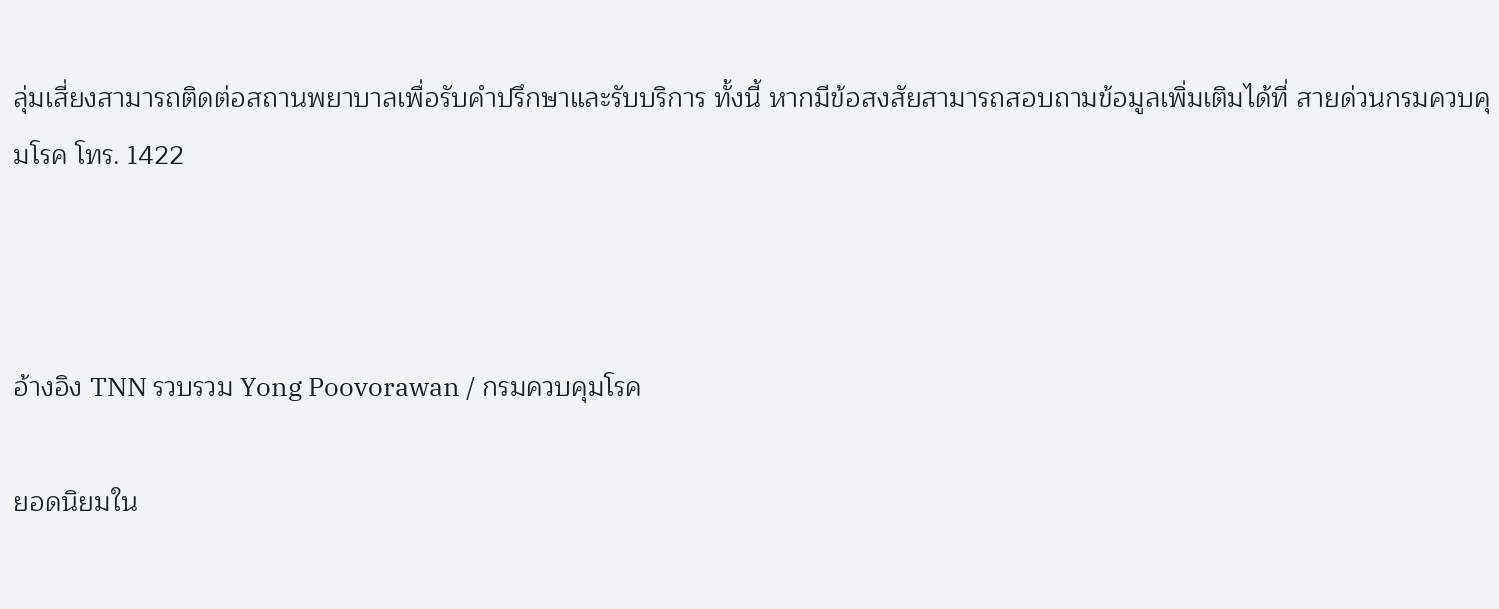ลุ่มเสี่ยงสามารถติดต่อสถานพยาบาลเพื่อรับคำปรึกษาและรับบริการ ทั้งนี้ หากมีข้อสงสัยสามารถสอบถามข้อมูลเพิ่มเติมได้ที่ สายด่วนกรมควบคุมโรค โทร. 1422



อ้างอิง TNN รวบรวม Yong Poovorawan / กรมควบคุมโรค

ยอดนิยมใน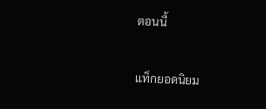ตอนนี้

แท็กยอดนิยม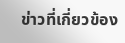ข่าวที่เกี่ยวข้อง